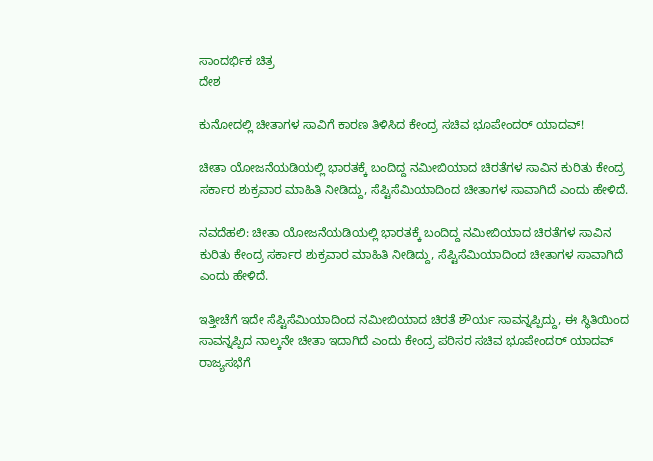ಸಾಂದರ್ಭಿಕ ಚಿತ್ರ
ದೇಶ

ಕುನೋದಲ್ಲಿ ಚೀತಾಗಳ ಸಾವಿಗೆ ಕಾರಣ ತಿಳಿಸಿದ ಕೇಂದ್ರ ಸಚಿವ ಭೂಪೇಂದರ್ ಯಾದವ್!

ಚೀತಾ ಯೋಜನೆಯಡಿಯಲ್ಲಿ ಭಾರತಕ್ಕೆ ಬಂದಿದ್ದ ನಮೀಬಿಯಾದ ಚಿರತೆಗಳ ಸಾವಿನ ಕುರಿತು ಕೇಂದ್ರ ಸರ್ಕಾರ ಶುಕ್ರವಾರ ಮಾಹಿತಿ ನೀಡಿದ್ದು, ಸೆಪ್ಟಿಸೆಮಿಯಾದಿಂದ ಚೀತಾಗಳ ಸಾವಾಗಿದೆ ಎಂದು ಹೇಳಿದೆ.

ನವದೆಹಲಿ: ಚೀತಾ ಯೋಜನೆಯಡಿಯಲ್ಲಿ ಭಾರತಕ್ಕೆ ಬಂದಿದ್ದ ನಮೀಬಿಯಾದ ಚಿರತೆಗಳ ಸಾವಿನ ಕುರಿತು ಕೇಂದ್ರ ಸರ್ಕಾರ ಶುಕ್ರವಾರ ಮಾಹಿತಿ ನೀಡಿದ್ದು, ಸೆಪ್ಟಿಸೆಮಿಯಾದಿಂದ ಚೀತಾಗಳ ಸಾವಾಗಿದೆ ಎಂದು ಹೇಳಿದೆ.

ಇತ್ತೀಚೆಗೆ ಇದೇ ಸೆಪ್ಟಿಸೆಮಿಯಾದಿಂದ ನಮೀಬಿಯಾದ ಚಿರತೆ ಶೌರ್ಯ ಸಾವನ್ನಪ್ಪಿದ್ದು, ಈ ಸ್ಥಿತಿಯಿಂದ ಸಾವನ್ನಪ್ಪಿದ ನಾಲ್ಕನೇ ಚೀತಾ ಇದಾಗಿದೆ ಎಂದು ಕೇಂದ್ರ ಪರಿಸರ ಸಚಿವ ಭೂಪೇಂದರ್ ಯಾದವ್ ರಾಜ್ಯಸಭೆಗೆ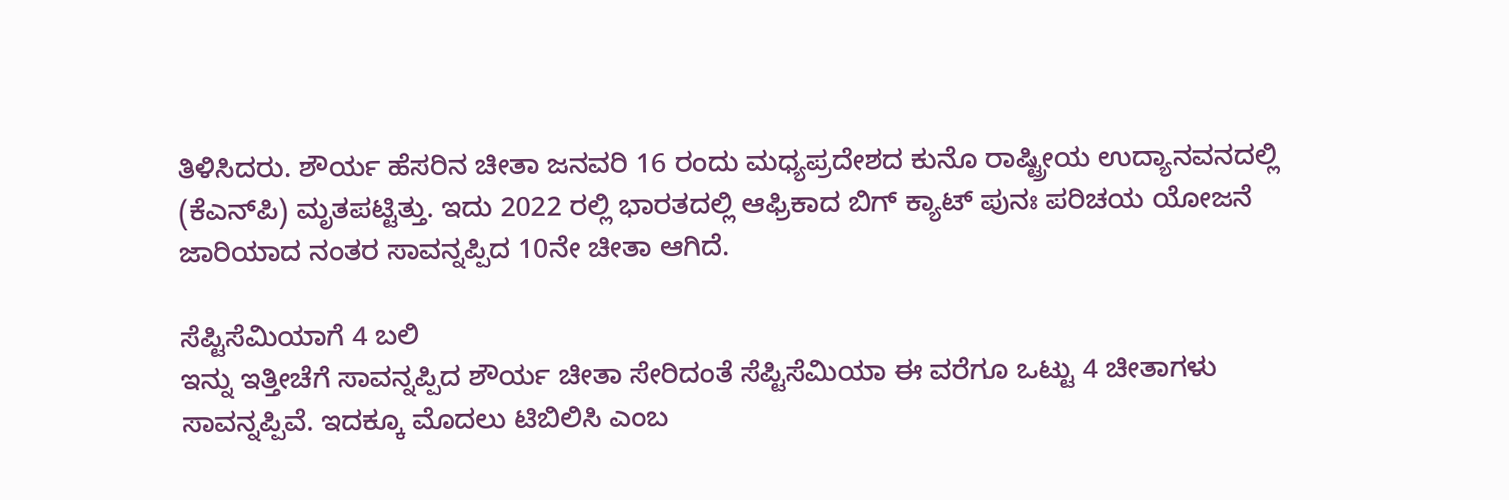ತಿಳಿಸಿದರು. ಶೌರ್ಯ ಹೆಸರಿನ ಚೀತಾ ಜನವರಿ 16 ರಂದು ಮಧ್ಯಪ್ರದೇಶದ ಕುನೊ ರಾಷ್ಟ್ರೀಯ ಉದ್ಯಾನವನದಲ್ಲಿ (ಕೆಎನ್‌ಪಿ) ಮೃತಪಟ್ಟಿತ್ತು. ಇದು 2022 ರಲ್ಲಿ ಭಾರತದಲ್ಲಿ ಆಫ್ರಿಕಾದ ಬಿಗ್ ಕ್ಯಾಟ್ ಪುನಃ ಪರಿಚಯ ಯೋಜನೆ ಜಾರಿಯಾದ ನಂತರ ಸಾವನ್ನಪ್ಪಿದ 10ನೇ ಚೀತಾ ಆಗಿದೆ.

ಸೆಪ್ಟಿಸೆಮಿಯಾಗೆ 4 ಬಲಿ
ಇನ್ನು ಇತ್ತೀಚೆಗೆ ಸಾವನ್ನಪ್ಪಿದ ಶೌರ್ಯ ಚೀತಾ ಸೇರಿದಂತೆ ಸೆಪ್ಟಿಸೆಮಿಯಾ ಈ ವರೆಗೂ ಒಟ್ಟು 4 ಚೀತಾಗಳು ಸಾವನ್ನಪ್ಪಿವೆ. ಇದಕ್ಕೂ ಮೊದಲು ಟಿಬಿಲಿಸಿ ಎಂಬ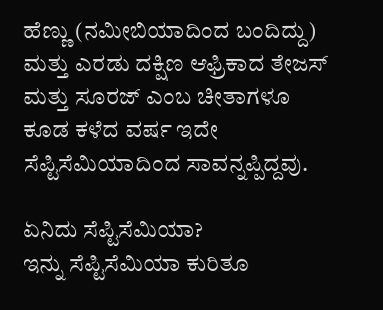ಹೆಣ್ಣು (ನಮೀಬಿಯಾದಿಂದ ಬಂದಿದ್ದು) ಮತ್ತು ಎರಡು ದಕ್ಷಿಣ ಆಫ್ರಿಕಾದ ತೇಜಸ್ ಮತ್ತು ಸೂರಜ್ ಎಂಬ ಚೀತಾಗಳೂ ಕೂಡ ಕಳೆದ ವರ್ಷ ಇದೇ ಸೆಪ್ಟಿಸೆಮಿಯಾದಿಂದ ಸಾವನ್ನಪ್ಪಿದ್ದವು.

ಏನಿದು ಸೆಪ್ಟಿಸೆಮಿಯಾ?
ಇನ್ನು ಸೆಪ್ಟಿಸೆಮಿಯಾ ಕುರಿತೂ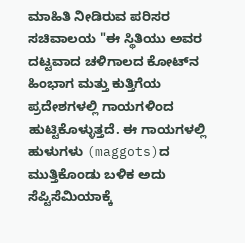ಮಾಹಿತಿ ನೀಡಿರುವ ಪರಿಸರ ಸಚಿವಾಲಯ "ಈ ಸ್ಥಿತಿಯು ಅವರ ದಟ್ಟವಾದ ಚಳಿಗಾಲದ ಕೋಟ್‌ನ ಹಿಂಭಾಗ ಮತ್ತು ಕುತ್ತಿಗೆಯ ಪ್ರದೇಶಗಳಲ್ಲಿ ಗಾಯಗಳಿಂದ ಹುಟ್ಟಿಕೊಳ್ಳುತ್ತದೆ. ಈ ಗಾಯಗಳಲ್ಲಿ ಹುಳುಗಳು (maggots)ದ ಮುತ್ತಿಕೊಂಡು ಬಳಿಕ ಅದು ಸೆಪ್ಟಿಸೆಮಿಯಾಕ್ಕೆ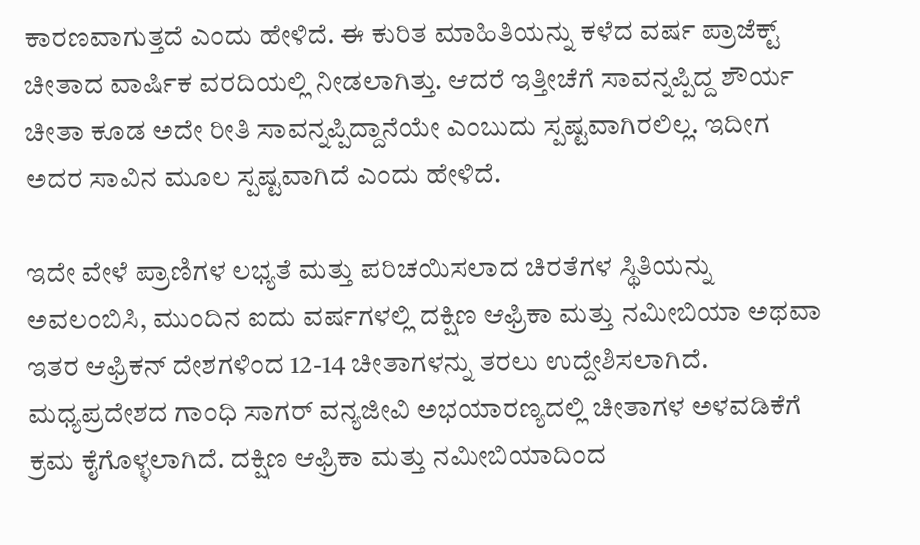ಕಾರಣವಾಗುತ್ತದೆ ಎಂದು ಹೇಳಿದೆ. ಈ ಕುರಿತ ಮಾಹಿತಿಯನ್ನು ಕಳೆದ ವರ್ಷ ಪ್ರಾಜೆಕ್ಟ್ ಚೀತಾದ ವಾರ್ಷಿಕ ವರದಿಯಲ್ಲಿ ನೀಡಲಾಗಿತ್ತು. ಆದರೆ ಇತ್ತೀಚೆಗೆ ಸಾವನ್ನಪ್ಪಿದ್ದ ಶೌರ್ಯ ಚೀತಾ ಕೂಡ ಅದೇ ರೀತಿ ಸಾವನ್ನಪ್ಪಿದ್ದಾನೆಯೇ ಎಂಬುದು ಸ್ಪಷ್ಟವಾಗಿರಲಿಲ್ಲ. ಇದೀಗ ಅದರ ಸಾವಿನ ಮೂಲ ಸ್ಪಷ್ಟವಾಗಿದೆ ಎಂದು ಹೇಳಿದೆ.

ಇದೇ ವೇಳೆ ಪ್ರಾಣಿಗಳ ಲಭ್ಯತೆ ಮತ್ತು ಪರಿಚಯಿಸಲಾದ ಚಿರತೆಗಳ ಸ್ಥಿತಿಯನ್ನು ಅವಲಂಬಿಸಿ, ಮುಂದಿನ ಐದು ವರ್ಷಗಳಲ್ಲಿ ದಕ್ಷಿಣ ಆಫ್ರಿಕಾ ಮತ್ತು ನಮೀಬಿಯಾ ಅಥವಾ ಇತರ ಆಫ್ರಿಕನ್ ದೇಶಗಳಿಂದ 12-14 ಚೀತಾಗಳನ್ನು ತರಲು ಉದ್ದೇಶಿಸಲಾಗಿದೆ. ಮಧ್ಯಪ್ರದೇಶದ ಗಾಂಧಿ ಸಾಗರ್ ವನ್ಯಜೀವಿ ಅಭಯಾರಣ್ಯದಲ್ಲಿ ಚೀತಾಗಳ ಅಳವಡಿಕೆಗೆ ಕ್ರಮ ಕೈಗೊಳ್ಳಲಾಗಿದೆ. ದಕ್ಷಿಣ ಆಫ್ರಿಕಾ ಮತ್ತು ನಮೀಬಿಯಾದಿಂದ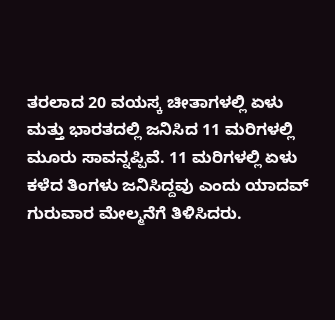ತರಲಾದ 20 ವಯಸ್ಕ ಚೀತಾಗಳಲ್ಲಿ ಏಳು ಮತ್ತು ಭಾರತದಲ್ಲಿ ಜನಿಸಿದ 11 ಮರಿಗಳಲ್ಲಿ ಮೂರು ಸಾವನ್ನಪ್ಪಿವೆ. 11 ಮರಿಗಳಲ್ಲಿ ಏಳು ಕಳೆದ ತಿಂಗಳು ಜನಿಸಿದ್ದವು ಎಂದು ಯಾದವ್ ಗುರುವಾರ ಮೇಲ್ಮನೆಗೆ ತಿಳಿಸಿದರು.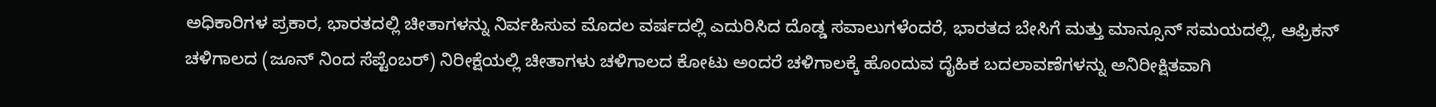ಅಧಿಕಾರಿಗಳ ಪ್ರಕಾರ, ಭಾರತದಲ್ಲಿ ಚೀತಾಗಳನ್ನು ನಿರ್ವಹಿಸುವ ಮೊದಲ ವರ್ಷದಲ್ಲಿ ಎದುರಿಸಿದ ದೊಡ್ಡ ಸವಾಲುಗಳೆಂದರೆ, ಭಾರತದ ಬೇಸಿಗೆ ಮತ್ತು ಮಾನ್ಸೂನ್ ಸಮಯದಲ್ಲಿ, ಆಫ್ರಿಕನ್ ಚಳಿಗಾಲದ (ಜೂನ್ ನಿಂದ ಸೆಪ್ಟೆಂಬರ್) ನಿರೀಕ್ಷೆಯಲ್ಲಿ ಚೀತಾಗಳು ಚಳಿಗಾಲದ ಕೋಟು ಅಂದರೆ ಚಳಿಗಾಲಕ್ಕೆ ಹೊಂದುವ ದೈಹಿಕ ಬದಲಾವಣೆಗಳನ್ನು ಅನಿರೀಕ್ಷಿತವಾಗಿ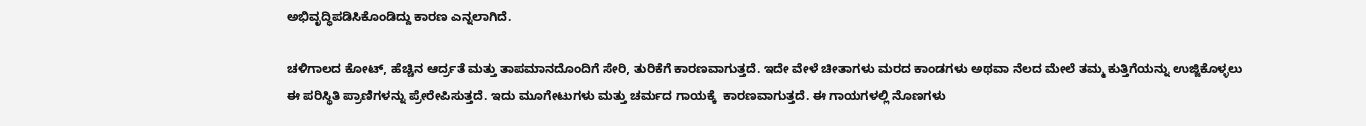ಅಭಿವೃದ್ಧಿಪಡಿಸಿಕೊಂಡಿದ್ದು ಕಾರಣ ಎನ್ನಲಾಗಿದೆ.

ಚಳಿಗಾಲದ ಕೋಟ್, ಹೆಚ್ಚಿನ ಆರ್ದ್ರತೆ ಮತ್ತು ತಾಪಮಾನದೊಂದಿಗೆ ಸೇರಿ, ತುರಿಕೆಗೆ ಕಾರಣವಾಗುತ್ತದೆ. ಇದೇ ವೇಳೆ ಚೀತಾಗಳು ಮರದ ಕಾಂಡಗಳು ಅಥವಾ ನೆಲದ ಮೇಲೆ ತಮ್ಮ ಕುತ್ತಿಗೆಯನ್ನು ಉಜ್ಜಿಕೊಳ್ಳಲು ಈ ಪರಿಸ್ಥಿತಿ ಪ್ರಾಣಿಗಳನ್ನು ಪ್ರೇರೇಪಿಸುತ್ತದೆ. ಇದು ಮೂಗೇಟುಗಳು ಮತ್ತು ಚರ್ಮದ ಗಾಯಕ್ಕೆ  ಕಾರಣವಾಗುತ್ತದೆ. ಈ ಗಾಯಗಳಲ್ಲಿ ನೊಣಗಳು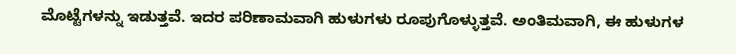ಮೊಟ್ಟೆಗಳನ್ನು ಇಡುತ್ತವೆ. ಇದರ ಪರಿಣಾಮವಾಗಿ ಹುಳುಗಳು ರೂಪುಗೊಳ್ಳುತ್ತವೆ. ಅಂತಿಮವಾಗಿ, ಈ ಹುಳುಗಳ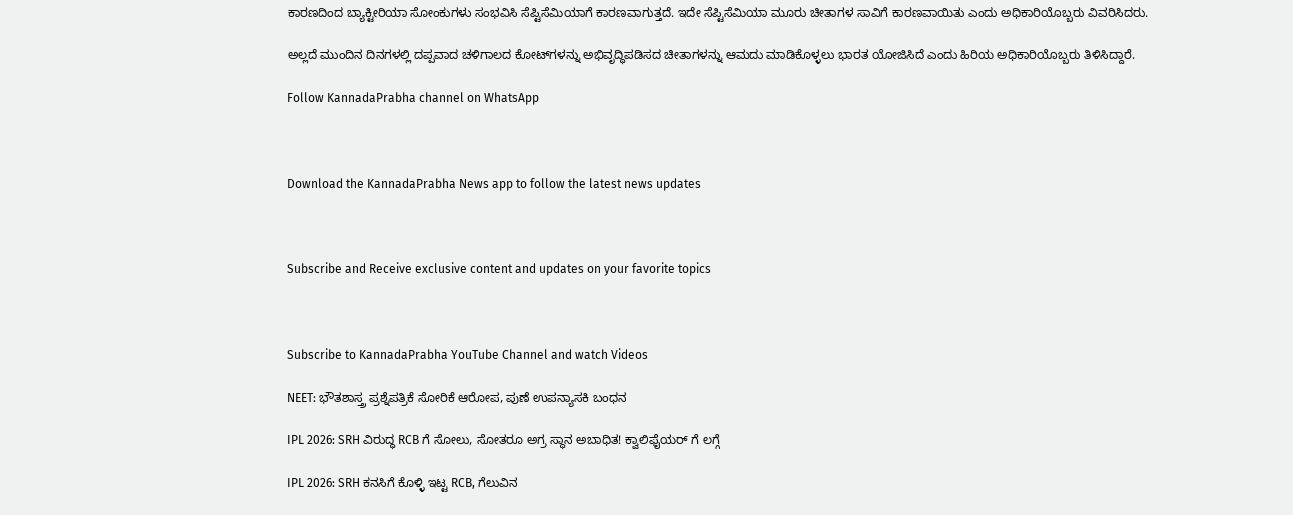ಕಾರಣದಿಂದ ಬ್ಯಾಕ್ಟೀರಿಯಾ ಸೋಂಕುಗಳು ಸಂಭವಿಸಿ ಸೆಪ್ಟಿಸೆಮಿಯಾಗೆ ಕಾರಣವಾಗುತ್ತದೆ. ಇದೇ ಸೆಪ್ಟಿಸೆಮಿಯಾ ಮೂರು ಚೀತಾಗಳ ಸಾವಿಗೆ ಕಾರಣವಾಯಿತು ಎಂದು ಅಧಿಕಾರಿಯೊಬ್ಬರು ವಿವರಿಸಿದರು.

ಅಲ್ಲದೆ ಮುಂದಿನ ದಿನಗಳಲ್ಲಿ ದಪ್ಪವಾದ ಚಳಿಗಾಲದ ಕೋಟ್‌ಗಳನ್ನು ಅಭಿವೃದ್ಧಿಪಡಿಸದ ಚೀತಾಗಳನ್ನು ಆಮದು ಮಾಡಿಕೊಳ್ಳಲು ಭಾರತ ಯೋಜಿಸಿದೆ ಎಂದು ಹಿರಿಯ ಅಧಿಕಾರಿಯೊಬ್ಬರು ತಿಳಿಸಿದ್ದಾರೆ.

Follow KannadaPrabha channel on WhatsApp



Download the KannadaPrabha News app to follow the latest news updates



Subscribe and Receive exclusive content and updates on your favorite topics



Subscribe to KannadaPrabha YouTube Channel and watch Videos

NEET: ಭೌತಶಾಸ್ತ್ರ ಪ್ರಶ್ನೆಪತ್ರಿಕೆ ಸೋರಿಕೆ ಆರೋಪ, ಪುಣೆ ಉಪನ್ಯಾಸಕಿ ಬಂಧನ

IPL 2026: SRH ವಿರುದ್ಧ RCB ಗೆ ಸೋಲು, ಸೋತರೂ ಅಗ್ರ ಸ್ಥಾನ ಅಬಾಧಿತ! ಕ್ವಾಲಿಫೈಯರ್ ಗೆ ಲಗ್ಗೆ

IPL 2026: SRH ಕನಸಿಗೆ ಕೊಳ್ಳಿ ಇಟ್ಟ RCB, ಗೆಲುವಿನ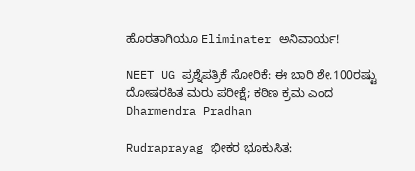ಹೊರತಾಗಿಯೂ Eliminater ಅನಿವಾರ್ಯ!

NEET UG ಪ್ರಶ್ನೆಪತ್ರಿಕೆ ಸೋರಿಕೆ: ಈ ಬಾರಿ ಶೇ.100ರಷ್ಟು ದೋಷರಹಿತ ಮರು ಪರೀಕ್ಷೆ; ಕಠಿಣ ಕ್ರಮ ಎಂದ Dharmendra Pradhan

Rudraprayag ಭೀಕರ ಭೂಕುಸಿತ: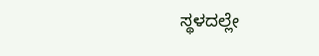ಸ್ಥಳದಲ್ಲೇ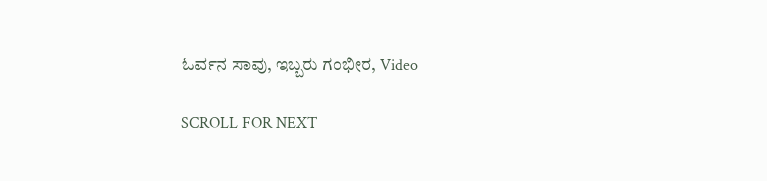ಓರ್ವನ ಸಾವು, ಇಬ್ಬರು ಗಂಭೀರ, Video

SCROLL FOR NEXT